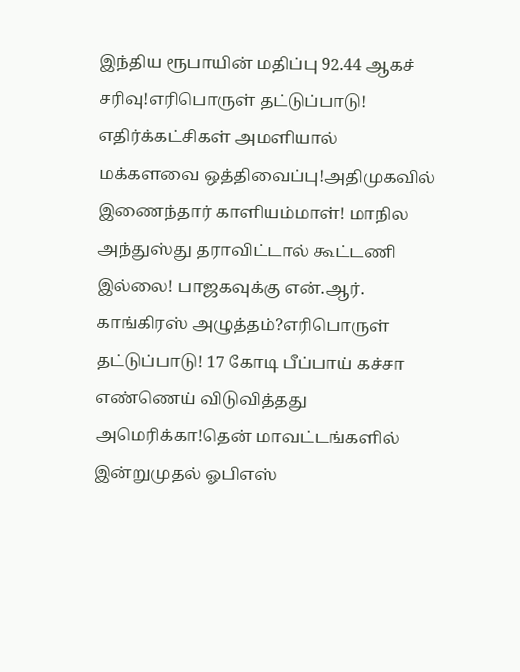இந்திய ரூபாயின் மதிப்பு 92.44 ஆகச் சரிவு!எரிபொருள் தட்டுப்பாடு! எதிர்க்கட்சிகள் அமளியால் மக்களவை ஒத்திவைப்பு!அதிமுகவில் இணைந்தார் காளியம்மாள்! மாநில அந்துஸ்து தராவிட்டால் கூட்டணி இல்லை! பாஜகவுக்கு என்.ஆர். காங்கிரஸ் அழுத்தம்?எரிபொருள் தட்டுப்பாடு! 17 கோடி பீப்பாய் கச்சா எண்ணெய் விடுவித்தது அமெரிக்கா!தென் மாவட்டங்களில் இன்றுமுதல் ஓபிஎஸ்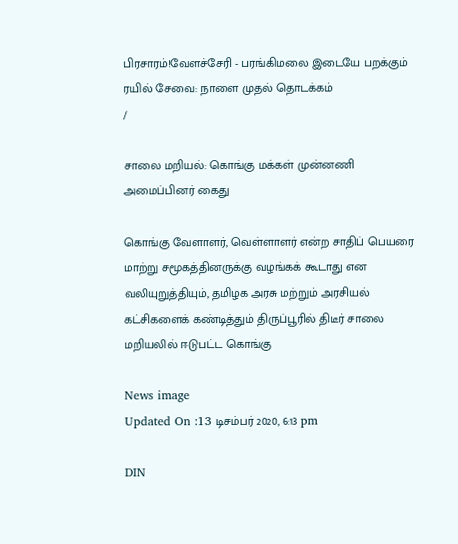பிரசாரம்!வேளச்சேரி - பரங்கிமலை இடையே பறக்கும் ரயில் சேவை: நாளை முதல் தொடக்கம்
/

சாலை மறியல்: கொங்கு மக்கள் முன்னணி அமைப்பினர் கைது

கொங்கு வேளாளர், வெள்ளாளர் என்ற சாதிப் பெயரை மாற்று சமூகத்தினருக்கு வழங்கக் கூடாது என வலியுறுத்தியும், தமிழக அரசு மற்றும் அரசியல் கட்சிகளைக் கண்டித்தும் திருப்பூரில் திடீர் சாலை மறியலில் ஈடுபட்ட கொங்கு

News image
Updated On :13 டிசம்பர் 2020, 6:13 pm

DIN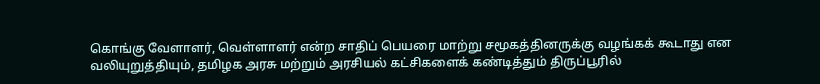கொங்கு வேளாளர், வெள்ளாளர் என்ற சாதிப் பெயரை மாற்று சமூகத்தினருக்கு வழங்கக் கூடாது என வலியுறுத்தியும், தமிழக அரசு மற்றும் அரசியல் கட்சிகளைக் கண்டித்தும் திருப்பூரில்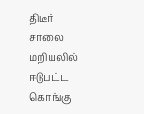திடீர் சாலை மறியலில் ஈடுபட்ட கொங்கு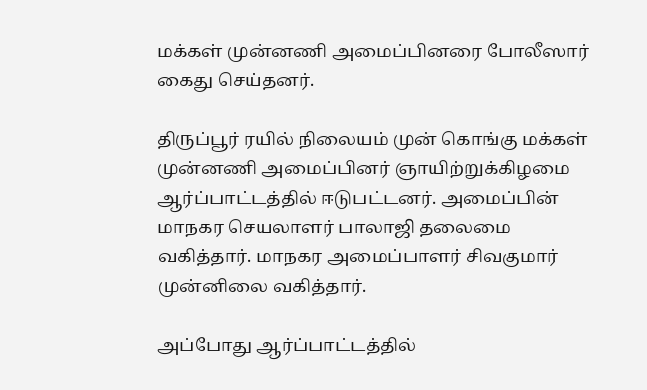மக்கள் முன்னணி அமைப்பினரை போலீஸார் கைது செய்தனர்.

திருப்பூர் ரயில் நிலையம் முன் கொங்கு மக்கள் முன்னணி அமைப்பினர் ஞாயிற்றுக்கிழமை ஆர்ப்பாட்டத்தில் ஈடுபட்டனர். அமைப்பின் மாநகர செயலாளர் பாலாஜி தலைமை வகித்தார். மாநகர அமைப்பாளர் சிவகுமார் முன்னிலை வகித்தார்.

அப்போது ஆர்ப்பாட்டத்தில்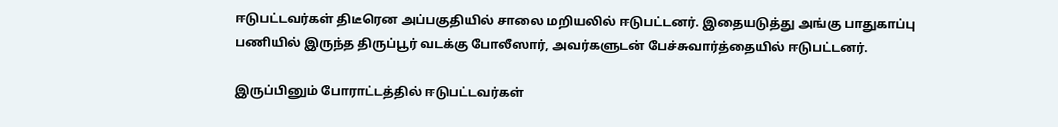ஈடுபட்டவர்கள் திடீரென அப்பகுதியில் சாலை மறியலில் ஈடுபட்டனர். இதையடுத்து அங்கு பாதுகாப்பு பணியில் இருந்த திருப்பூர் வடக்கு போலீஸார், அவர்களுடன் பேச்சுவார்த்தையில் ஈடுபட்டனர்.

இருப்பினும் போராட்டத்தில் ஈடுபட்டவர்கள்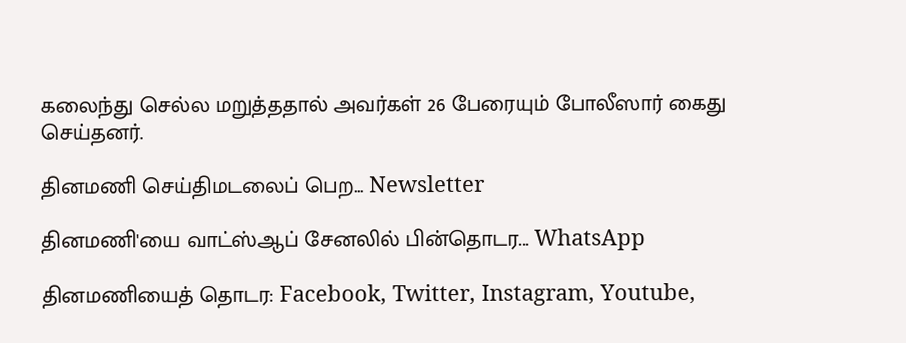கலைந்து செல்ல மறுத்ததால் அவர்கள் 26 பேரையும் போலீஸார் கைது செய்தனர்.

தினமணி செய்திமடலைப் பெற... Newsletter

தினமணி'யை வாட்ஸ்ஆப் சேனலில் பின்தொடர... WhatsApp

தினமணியைத் தொடர: Facebook, Twitter, Instagram, Youtube,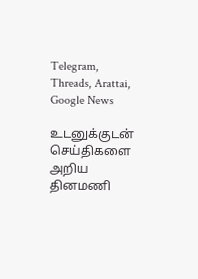Telegram, Threads, Arattai, Google News

உடனுக்குடன் செய்திகளை அறிய தினமணி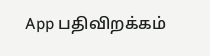App பதிவிறக்கம்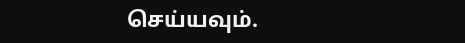செய்யவும்.